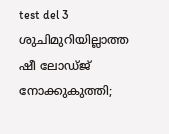test del 3
ശുചിമുറിയില്ലാത്ത ഷീ ലോഡ്ജ് നോക്കുകുത്തി;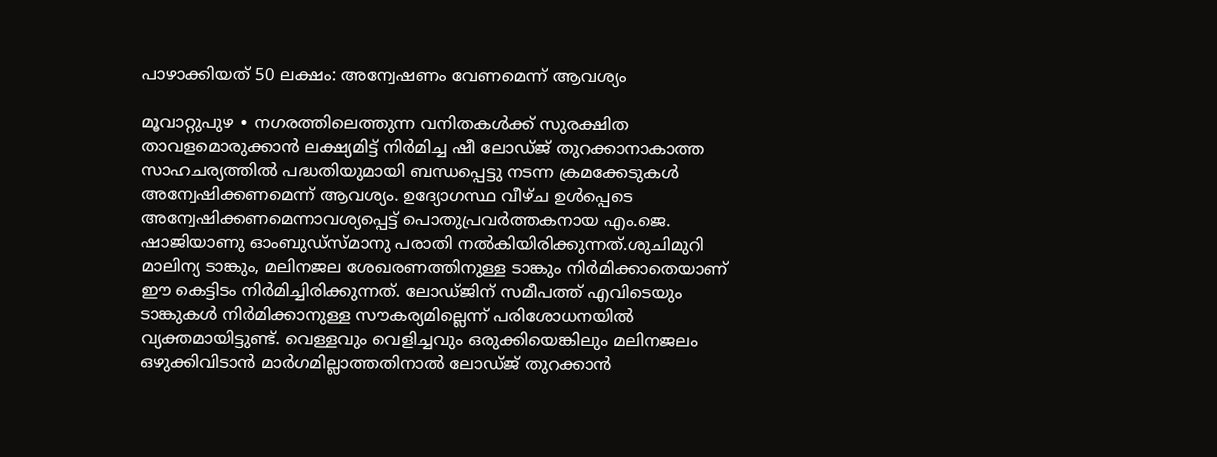പാഴാക്കിയത് 50 ലക്ഷം: അന്വേഷണം വേണമെന്ന് ആവശ്യം

മൂവാറ്റുപുഴ ∙ നഗരത്തിലെത്തുന്ന വനിതകൾക്ക് സുരക്ഷിത താവളമൊരുക്കാൻ ലക്ഷ്യമിട്ട് നിർമിച്ച ഷീ ലോഡ്ജ് തുറക്കാനാകാത്ത സാഹചര്യത്തിൽ പദ്ധതിയുമായി ബന്ധപ്പെട്ടു നടന്ന ക്രമക്കേടുകൾ അന്വേഷിക്കണമെന്ന് ആവശ്യം. ഉദ്യോഗസ്ഥ വീഴ്ച ഉൾപ്പെടെ അന്വേഷിക്കണമെന്നാവശ്യപ്പെട്ട് പൊതുപ്രവർത്തകനായ എം.ജെ. ഷാജിയാണു ഓംബുഡ്സ്മാനു പരാതി നൽകിയിരിക്കുന്നത്.ശുചിമുറി മാലിന്യ ടാങ്കും, മലിനജല ശേഖരണത്തിനുള്ള ടാങ്കും നിർമിക്കാതെയാണ് ഈ കെട്ടിടം നിർമിച്ചിരിക്കുന്നത്. ലോഡ്ജിന് സമീപത്ത് എവിടെയും ടാങ്കുകൾ നിർമിക്കാനുള്ള സൗകര്യമില്ലെന്ന് പരിശോധനയിൽ വ്യക്തമായിട്ടുണ്ട്. വെള്ളവും വെളിച്ചവും ഒരുക്കിയെങ്കിലും മലിനജലം ഒഴുക്കിവിടാൻ മാർഗമില്ലാത്തതിനാൽ ലോഡ്ജ് തുറക്കാൻ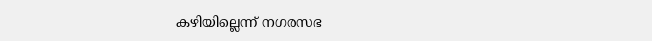കഴിയില്ലെന്ന് നഗരസഭ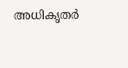അധികൃതർ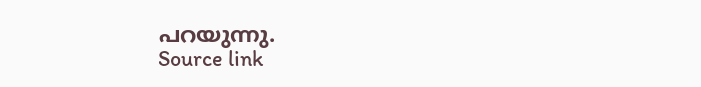പറയുന്നു.
Source link